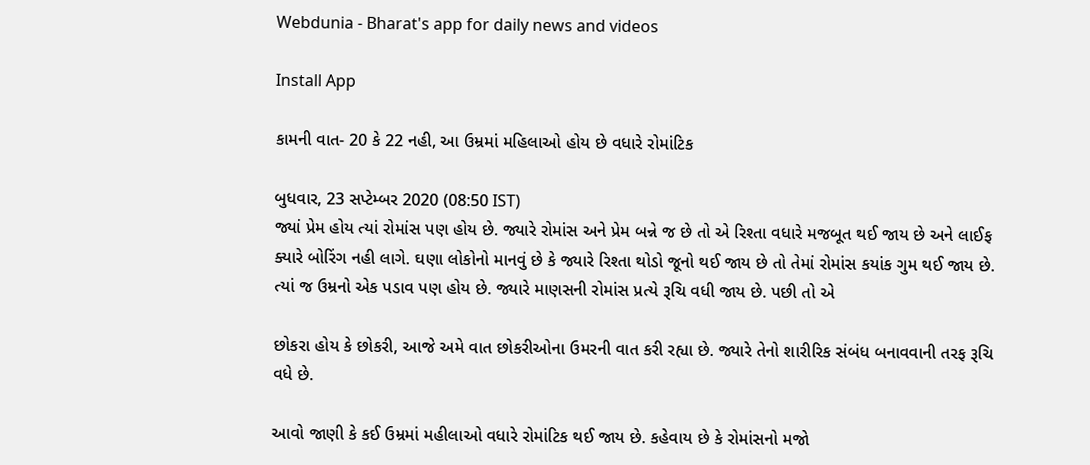Webdunia - Bharat's app for daily news and videos

Install App

કામની વાત- 20 કે 22 નહી, આ ઉમ્રમાં મહિલાઓ હોય છે વધારે રોમાંટિક

બુધવાર, 23 સપ્ટેમ્બર 2020 (08:50 IST)
જ્યાં પ્રેમ હોય ત્યાં રોમાંસ પણ હોય છે. જ્યારે રોમાંસ અને પ્રેમ બન્ને જ છે તો એ રિશ્તા વધારે મજબૂત થઈ જાય છે અને લાઈફ ક્યારે બોરિંગ નહી લાગે. ઘણા લોકોનો માનવું છે કે જ્યારે રિશ્તા થોડો જૂનો થઈ જાય છે તો તેમાં રોમાંસ કયાંક ગુમ થઈ જાય છે. ત્યાં જ ઉમ્રનો એક પડાવ પણ હોય છે. જ્યારે માણસની રોમાંસ પ્રત્યે રૂચિ વધી જાય છે. પછી તો એ

છોકરા હોય કે છોકરી, આજે અમે વાત છોકરીઓના ઉમરની વાત કરી રહ્યા છે. જ્યારે તેનો શારીરિક સંબંધ બનાવવાની તરફ રૂચિ વધે છે.

આવો જાણી કે કઈ ઉમ્રમાં મહીલાઓ વધારે રોમાંટિક થઈ જાય છે. કહેવાય છે કે રોમાંસનો મજો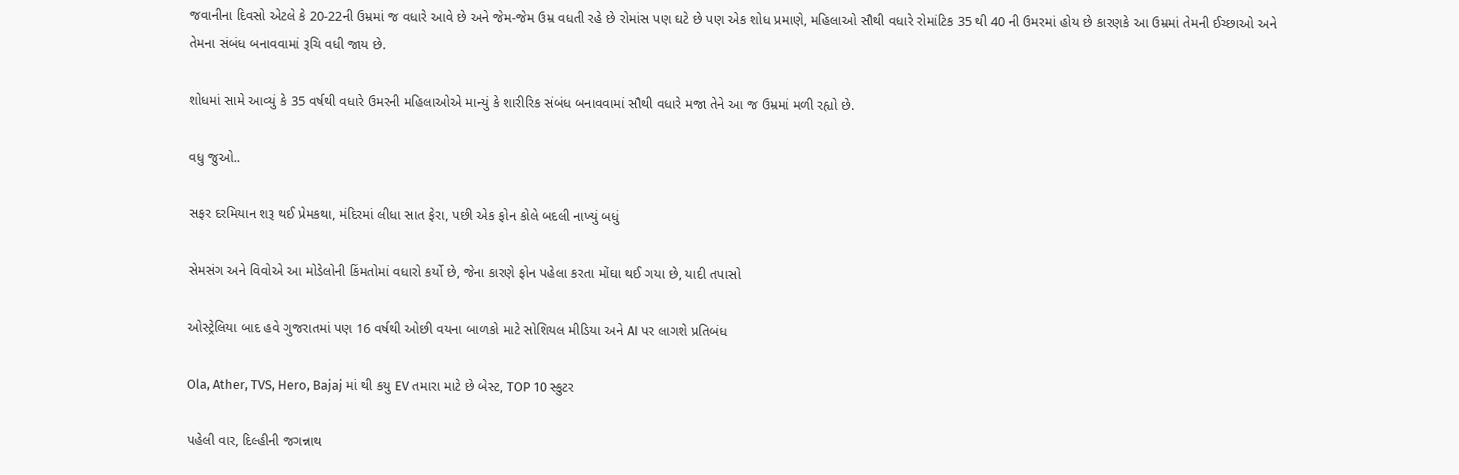જવાનીના દિવસો એટલે કે 20-22ની ઉમ્રમાં જ વધારે આવે છે અને જેમ-જેમ ઉમ્ર વધતી રહે છે રોમાંસ પણ ઘટે છે પણ એક શોધ પ્રમાણે, મહિલાઓ સૌથી વધારે રોમાંટિક 35 થી 40 ની ઉમરમાં હોય છે કારણકે આ ઉમ્રમાં તેમની ઈચ્છાઓ અને તેમના સંબંધ બનાવવામાં રૂચિ વધી જાય છે.

શોધમાં સામે આવ્યું કે 35 વર્ષથી વધારે ઉમરની મહિલાઓએ માન્યું કે શારીરિક સંબંધ બનાવવામાં સૌથી વધારે મજા તેને આ જ ઉમ્રમાં મળી રહ્યો છે.

વધુ જુઓ..

સફર દરમિયાન શરૂ થઈ પ્રેમકથા, મંદિરમાં લીધા સાત ફેરા, પછી એક ફોન કોલે બદલી નાખ્યું બધું

સેમસંગ અને વિવોએ આ મોડેલોની કિંમતોમાં વધારો કર્યો છે, જેના કારણે ફોન પહેલા કરતા મોંઘા થઈ ગયા છે, યાદી તપાસો

ઓસ્ટ્રેલિયા બાદ હવે ગુજરાતમાં પણ 16 વર્ષથી ઓછી વયના બાળકો માટે સોશિયલ મીડિયા અને AI પર લાગશે પ્રતિબંધ

Ola, Ather, TVS, Hero, Bajaj માં થી કયુ EV તમારા માટે છે બેસ્ટ, TOP 10 સ્કુટર

પહેલી વાર, દિલ્હીની જગન્નાથ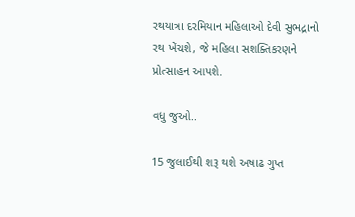રથયાત્રા દરમિયાન મહિલાઓ દેવી સુભદ્રાનો રથ ખેંચશે, જે મહિલા સશક્તિકરણને પ્રોત્સાહન આપશે.

વધુ જુઓ..

15 જુલાઈથી શરૂ થશે અષાઢ ગુપ્ત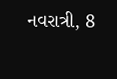નવરાત્રી, 8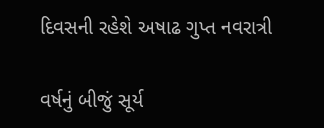દિવસની રહેશે અષાઢ ગુપ્ત નવરાત્રી

વર્ષનું બીજું સૂર્ય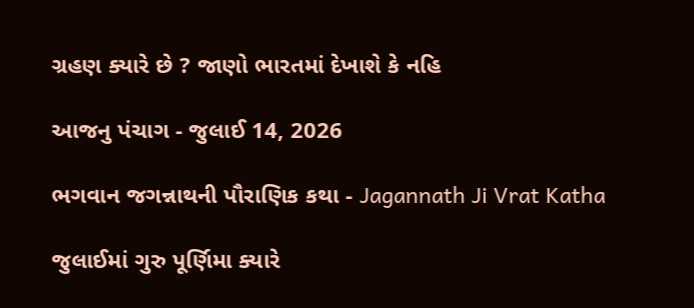ગ્રહણ ક્યારે છે ? જાણો ભારતમાં દેખાશે કે નહિ

આજનુ પંચાગ - જુલાઈ 14, 2026

ભગવાન જગન્નાથની પૌરાણિક કથા - Jagannath Ji Vrat Katha

જુલાઈમાં ગુરુ પૂર્ણિમા ક્યારે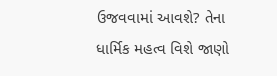ઉજવવામાં આવશે? તેના ધાર્મિક મહત્વ વિશે જાણો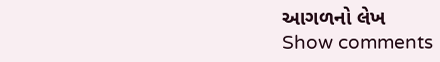આગળનો લેખ
Show comments